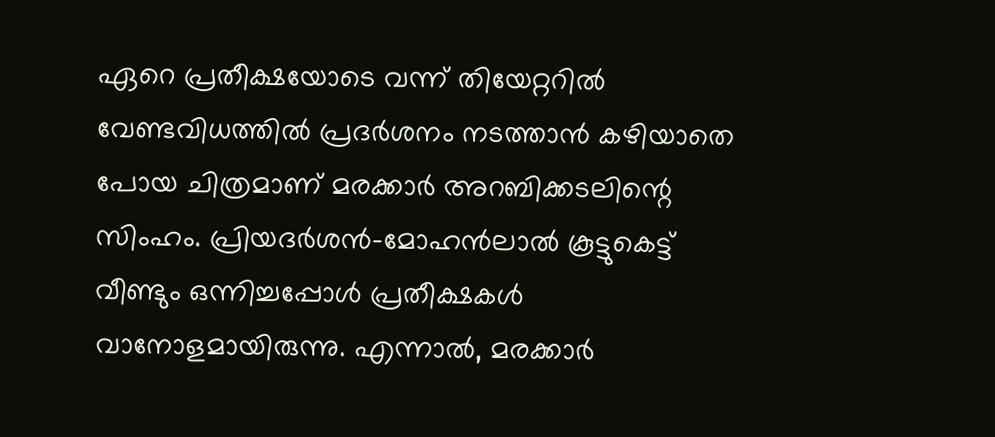ഏറെ പ്രതീക്ഷയോടെ വന്ന് തിയേറ്ററില്‍ വേണ്ടവിധത്തില്‍ പ്രദർശനം നടത്താൻ കഴിയാതെ പോയ ചിത്രമാണ് മരക്കാർ അറബിക്കടലിന്റെ സിംഹം. പ്രിയദർശൻ-മോഹൻലാല്‍ കൂട്ടുകെട്ട് വീണ്ടും ഒന്നിച്ചപ്പോള്‍ പ്രതീക്ഷകള്‍ വാനോളമായിരുന്നു. എന്നാല്‍, മരക്കാർ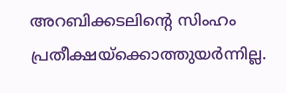അറബിക്കടലിന്റെ സിംഹം പ്രതീക്ഷയ്‌ക്കൊത്തുയർന്നില്ല.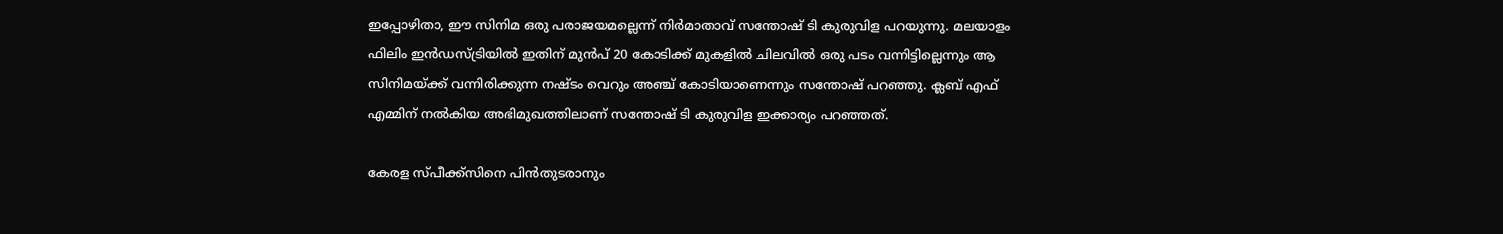ഇപ്പോഴിതാ, ഈ സിനിമ ഒരു പരാജയമല്ലെന്ന് നിർമാതാവ് സന്തോഷ് ടി കുരുവിള പറയുന്നു. മലയാളം ഫിലിം ഇൻഡസ്ട്രിയില്‍ ഇതിന് മുൻപ് 20 കോടിക്ക് മുകളില്‍ ചിലവില്‍ ഒരു പടം വന്നിട്ടില്ലെന്നും ആ സിനിമയ്ക്ക് വന്നിരിക്കുന്ന നഷ്ടം വെറും അഞ്ച് കോടിയാണെന്നും സന്തോഷ് പറഞ്ഞു. ക്ലബ് എഫ് എമ്മിന് നല്‍കിയ അഭിമുഖത്തിലാണ് സന്തോഷ് ടി കുരുവിള ഇക്കാര്യം പറഞ്ഞത്.

കേരള സ്പീക്ക്സിനെ പിൻതുടരാനും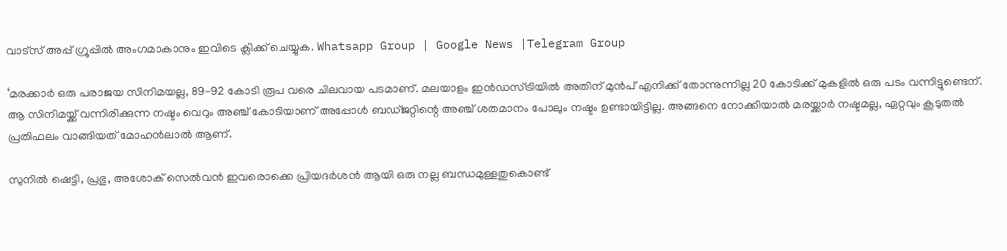വാട്സ് അപ്പ് ഗ്രൂപ്പിൽ അംഗമാകാനും ഇവിടെ ക്ലിക്ക് ചെയ്യുക. Whatsapp Group | Google News |Telegram Group

‘മരക്കാർ ഒരു പരാജയ സിനിമയല്ല, 89-92 കോടി രൂപ വരെ ചിലവായ പടമാണ്. മലയാളം ഇൻഡസ്ട്രിയില്‍ അതിന് മുൻപ് എനിക്ക് തോന്നുന്നില്ല 20 കോടിക്ക് മുകളില്‍ ഒരു പടം വന്നിട്ടുണ്ടെന്. ആ സിനിമയ്ക്ക് വന്നിരിക്കുന്ന നഷ്ടം വെറും അഞ്ച് കോടിയാണ് അപ്പോള്‍ ബഡ്ജറ്റിന്റെ അഞ്ച് ശതമാനം പോലും നഷ്ടം ഉണ്ടായിട്ടില്ല. അങ്ങനെ നോക്കിയാല്‍ മരയ്ക്കാർ നഷ്ടമല്ല, ഏറ്റവും കൂടുതല്‍ പ്രതിഫലം വാങ്ങിയത് മോഹൻലാല്‍ ആണ്.

സുനില്‍ ഷെട്ടി, പ്രഭു, അശോക് സെല്‍വൻ ഇവരൊക്കെ പ്രിയദർശൻ ആയി ഒരു നല്ല ബന്ധമുള്ളതുകൊണ്ട്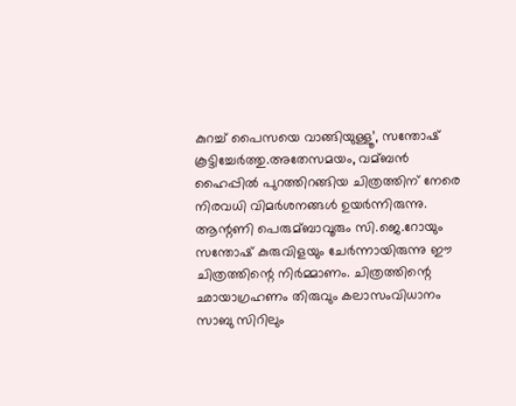കുറച്ച്‌ പൈസയെ വാങ്ങിയുള്ളൂ’, സന്തോഷ് കൂട്ടിച്ചേർത്തു.അതേസമയം, വമ്ബൻ ഹൈപ്പില്‍ പുറത്തിറങ്ങിയ ചിത്രത്തിന് നേരെ നിരവധി വിമർശനങ്ങള്‍ ഉയർന്നിരുന്നു. ആന്റണി പെരുമ്ബാവൂരും സി.ജെ.റോയും സന്തോഷ് കുരുവിളയും ചേർന്നായിരുന്നു ഈ ചിത്രത്തിന്റെ നിർമ്മാണം. ചിത്രത്തിന്റെ ഛായാഗ്രഹണം തിരുവും കലാസംവിധാനം സാബു സിറിലും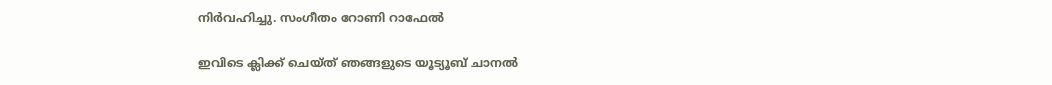നിർവഹിച്ചു. സംഗീതം റോണി റാഫേല്‍

ഇവിടെ ക്ലിക്ക് ചെയ്ത് ഞങ്ങളുടെ യൂട്യൂബ് ചാനൽ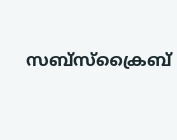സബ്സ്ക്രൈബ്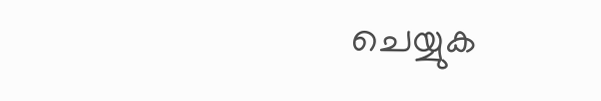ചെയ്യുക